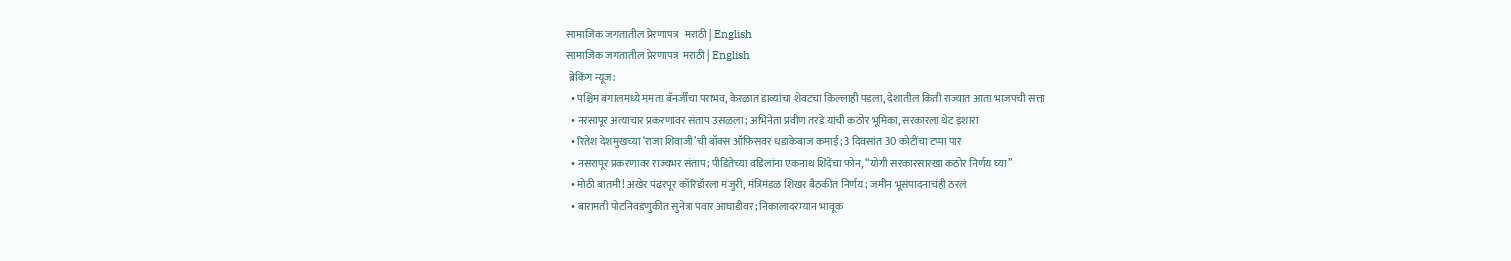सामाजिक जगतातील प्रेरणापत्र   मराठी | English
सामाजिक जगतातील प्रेरणापत्र  मराठी | English
 ब्रेकिंग न्यूज:
  • पश्चिम बंगालमध्ये ममता बॅनर्जींचा पराभव, केरळात डाव्यांचा शेवटचा किल्लाही पडला, देशातील किती राज्यात आता भाजपची सत्ता
  • नरसापूर अत्याचार प्रकरणावर संताप उसळला; अभिनेता प्रवीण तरडे यांची कठोर भूमिका, सरकारला थेट इशारा
  • रितेश देशमुखच्या ‘राजा शिवाजी’ची बॉक्स ऑफिसवर धडाकेबाज कमाई; 3 दिवसांत 30 कोटींचा टप्पा पार
  • नसरापूर प्रकरणावर राज्यभर संताप; पीडितेच्या वडिलांना एकनाथ शिंदेंचा फोन, “योगी सरकारसारखा कठोर निर्णय घ्या”
  • मोठी बातमी! अखेर पंढरपूर कॉरिडॉरला मंजुरी, मंत्रिमंडळ शिखर बैठकीत निर्णय; जमीन भूसंपादनाचंही ठरलं
  • बारामती पोटनिवडणुकीत सुनेत्रा पवार आघाडीवर; निकालादरम्यान भावूक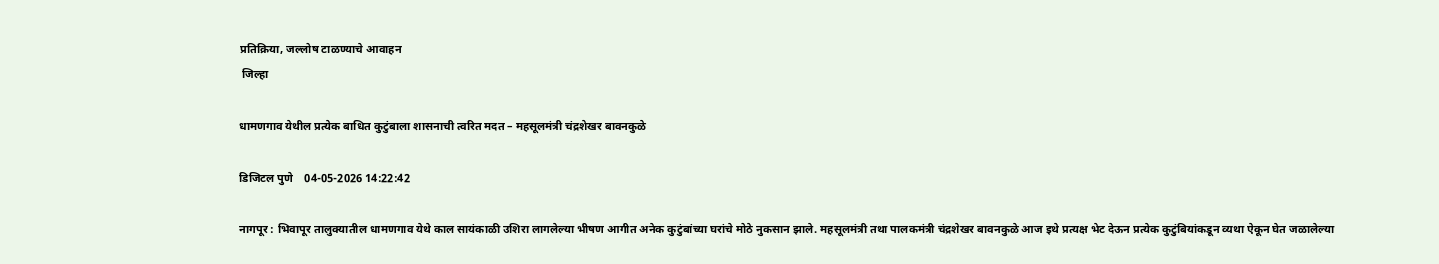प्रतिक्रिया, जल्लोष टाळण्याचे आवाहन
 जिल्हा

धामणगाव येथील प्रत्येक बाधित कुटुंबाला शासनाची त्वरित मदत – महसूलमंत्री चंद्रशेखर बावनकुळे

डिजिटल पुणे    04-05-2026 14:22:42

नागपूर : भिवापूर तालुक्यातील धामणगाव येथे काल सायंकाळी उशिरा लागलेल्या भीषण आगीत अनेक कुटुंबांच्या घरांचे मोठे नुकसान झाले. महसूलमंत्री तथा पालकमंत्री चंद्रशेखर बावनकुळे आज इथे प्रत्यक्ष भेट देऊन प्रत्येक कुटुंबियांकडून व्यथा ऐकून घेत जळालेल्या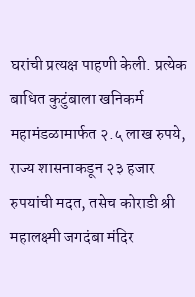घरांची प्रत्यक्ष पाहणी केली. प्रत्येक बाधित कुटुंबाला खनिकर्म महामंडळामार्फत २.५ लाख रुपये, राज्य शासनाकडून २३ हजार रुपयांची मदत, तसेच कोराडी श्री महालक्ष्मी जगदंबा मंदिर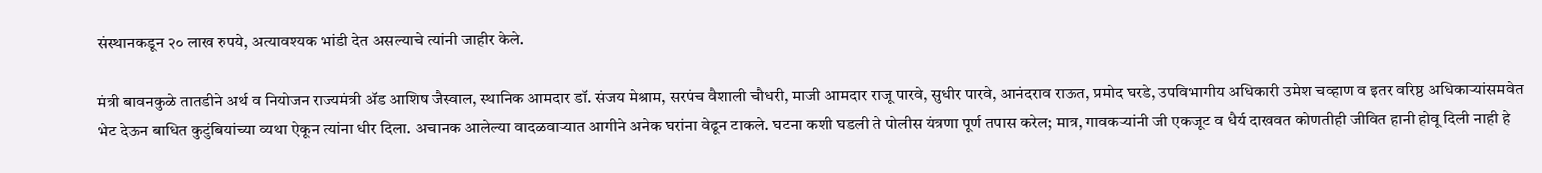संस्थानकडून २० लाख रुपये, अत्यावश्यक भांडी देत असल्याचे त्यांनी जाहीर केले.

मंत्री बावनकुळे तातडीने अर्थ व नियोजन राज्यमंत्री ॲड आशिष जैस्वाल, स्थानिक आमदार डॉ. संजय मेश्राम, सरपंच वैशाली चौधरी, माजी आमदार राजू पारवे, सुधीर पारवे, आनंदराव राऊत, प्रमोद घरडे, उपविभागीय अधिकारी उमेश चव्हाण व इतर वरिष्ठ अधिकाऱ्यांसमवेत भेट देऊन बाधित कुटुंबियांच्या व्यथा ऐकून त्यांना धीर दिला. अचानक आलेल्या वादळवाऱ्यात आगीने अनेक घरांना वेढून टाकले. घटना कशी घडली ते पोलीस यंत्रणा पूर्ण तपास करेल; मात्र, गावकऱ्यांनी जी एकजूट व धैर्य दाखवत कोणतीही जीवित हानी होवू दिली नाही हे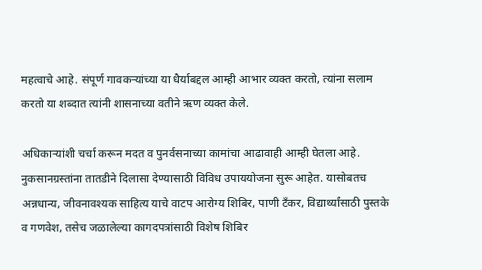महत्वाचे आहे. संपूर्ण गावकऱ्यांच्या या धैर्याबद्दल आम्ही आभार व्यक्त करतो, त्यांना सलाम करतो या शब्दात त्यांनी शासनाच्या वतीने ऋण व्यक्त केले.

अधिकाऱ्यांशी चर्चा करून मदत व पुनर्वसनाच्या कामांचा आढावाही आम्ही घेतला आहे. नुकसानग्रस्तांना तातडीने दिलासा देण्यासाठी विविध उपाययोजना सुरू आहेत. यासोबतच अन्नधान्य, जीवनावश्यक साहित्य याचे वाटप आरोग्य शिबिर, पाणी टँकर, विद्यार्थ्यांसाठी पुस्तके व गणवेश, तसेच जळालेल्या कागदपत्रांसाठी विशेष शिबिर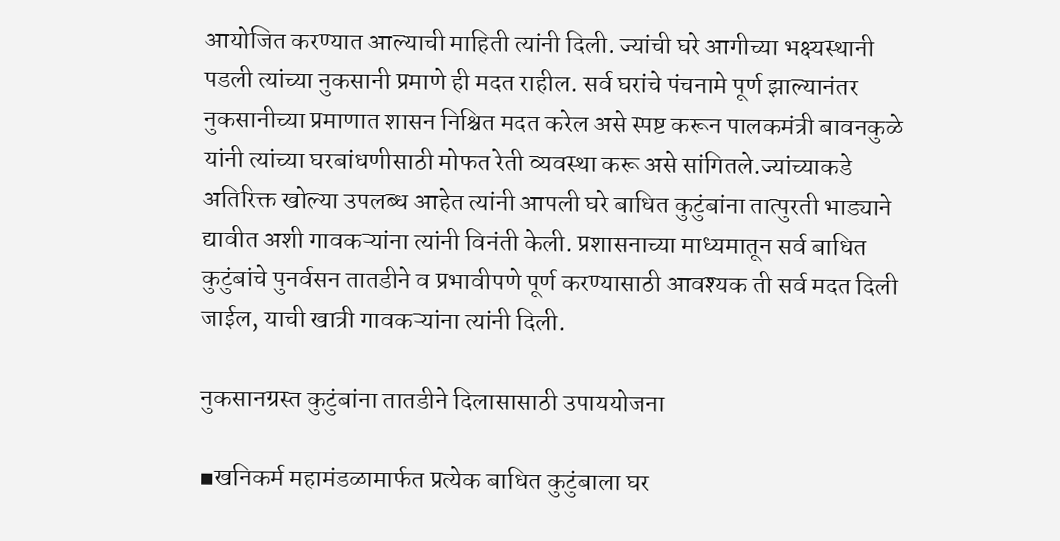आयोजित करण्यात आल्याची माहिती त्यांनी दिली. ज्यांची घरे आगीच्या भक्ष्यस्थानी पडली त्यांच्या नुकसानी प्रमाणे ही मदत राहील. सर्व घरांचे पंचनामे पूर्ण झाल्यानंतर नुकसानीच्या प्रमाणात शासन निश्चित मदत करेल असे स्पष्ट करून पालकमंत्री बावनकुळे यांनी त्यांच्या घरबांधणीसाठी मोफत रेती व्यवस्था करू असे सांगितले.ज्यांच्याकडे अतिरिक्त खोल्या उपलब्ध आहेत त्यांनी आपली घरे बाधित कुटुंबांना तात्पुरती भाड्याने द्यावीत अशी गावकऱ्यांना त्यांनी विनंती केली. प्रशासनाच्या माध्यमातून सर्व बाधित कुटुंबांचे पुनर्वसन तातडीने व प्रभावीपणे पूर्ण करण्यासाठी आवश्यक ती सर्व मदत दिली जाईल, याची खात्री गावकऱ्यांना त्यांनी दिली.

नुकसानग्रस्त कुटुंबांना तातडीने दिलासासाठी उपाययोजना

▪खनिकर्म महामंडळामार्फत प्रत्येक बाधित कुटुंबाला घर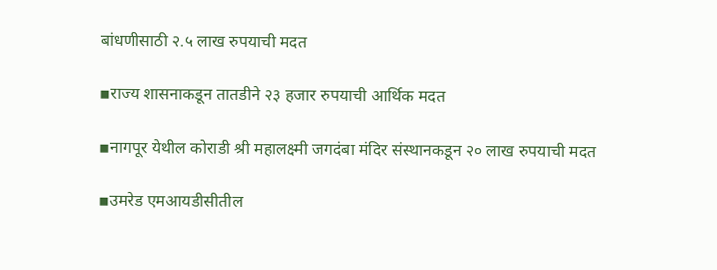बांधणीसाठी २.५ लाख रुपयाची मदत

▪राज्य शासनाकडून तातडीने २३ हजार रुपयाची आर्थिक मदत

▪नागपूर येथील कोराडी श्री महालक्ष्मी जगदंबा मंदिर संस्थानकडून २० लाख रुपयाची मदत

▪उमरेड एमआयडीसीतील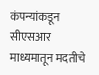कंपन्यांकडून सीएसआर माध्यमातून मदतीचे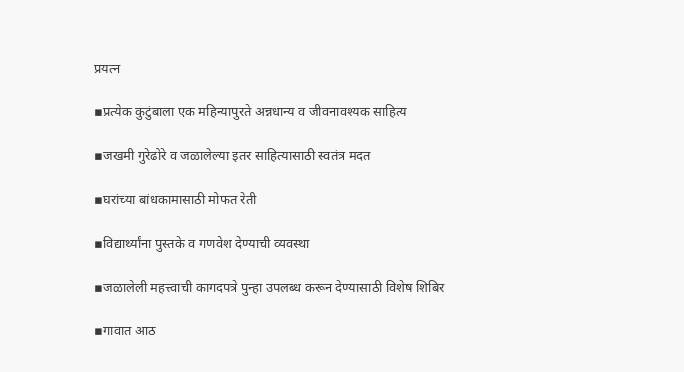प्रयत्न

▪प्रत्येक कुटुंबाला एक महिन्यापुरते अन्नधान्य व जीवनावश्यक साहित्य

▪जखमी गुरेढोरे व जळालेल्या इतर साहित्यासाठी स्वतंत्र मदत

▪घरांच्या बांधकामासाठी मोफत रेती

▪विद्यार्थ्यांना पुस्तके व गणवेश देण्याची व्यवस्था

▪जळालेली महत्त्वाची कागदपत्रे पुन्हा उपलब्ध करून देण्यासाठी विशेष शिबिर

▪गावात आठ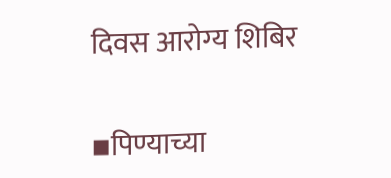दिवस आरोग्य शिबिर

▪पिण्याच्या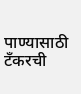पाण्यासाठी टँकरची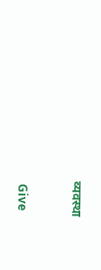व्यवस्था


 Give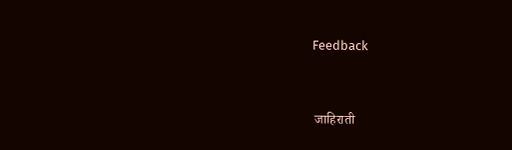Feedback



 जाहिराती